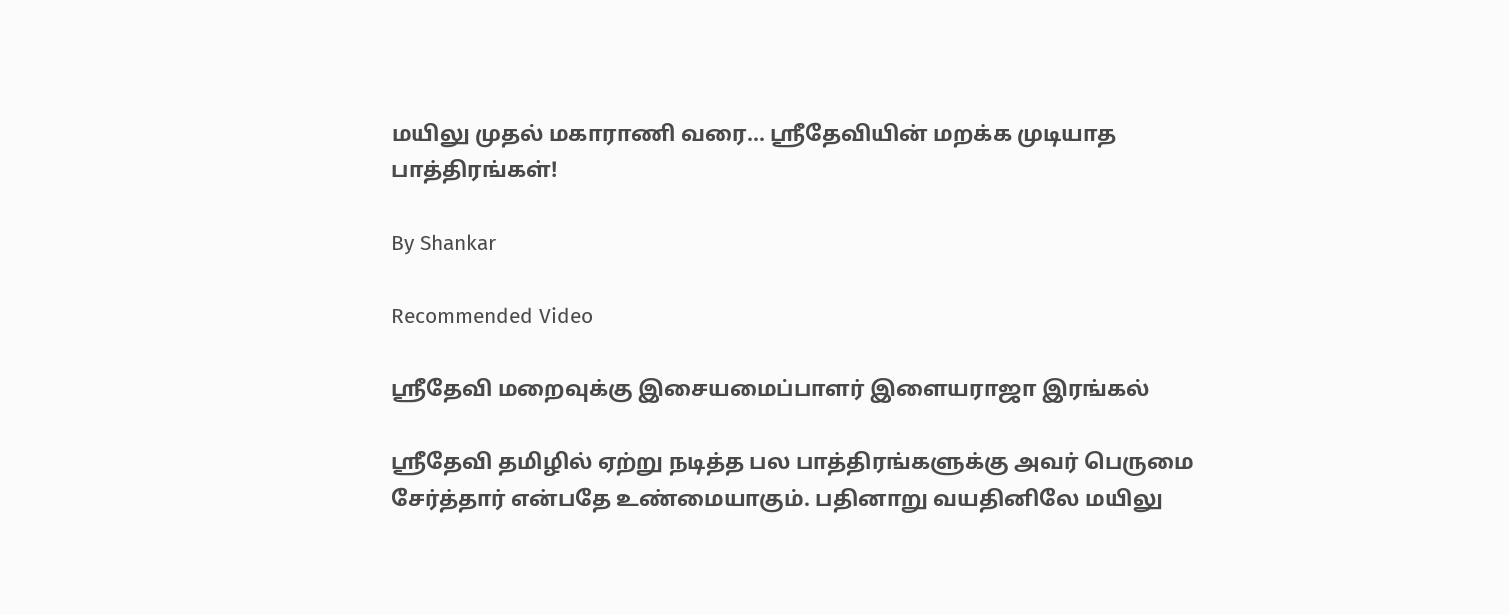மயிலு முதல் மகாராணி வரை... ஸ்ரீதேவியின் மறக்க முடியாத பாத்திரங்கள்!

By Shankar

Recommended Video

ஸ்ரீதேவி மறைவுக்கு இசையமைப்பாளர் இளையராஜா இரங்கல்

ஸ்ரீதேவி தமிழில் ஏற்று நடித்த பல பாத்திரங்களுக்கு அவர் பெருமை சேர்த்தார் என்பதே உண்மையாகும். பதினாறு வயதினிலே மயிலு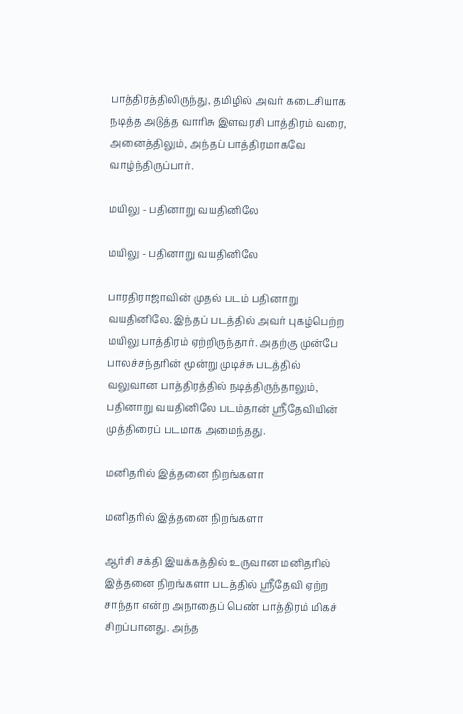பாத்திரத்திலிருந்து, தமிழில் அவர் கடைசியாக நடித்த அடுத்த வாரிசு இளவரசி பாத்திரம் வரை, அனைத்திலும், அந்தப் பாத்திரமாகவே வாழ்ந்திருப்பார்.

மயிலு - பதினாறு வயதினிலே

மயிலு - பதினாறு வயதினிலே

பாரதிராஜாவின் முதல் படம் பதினாறு வயதினிலே. இந்தப் படத்தில் அவர் புகழ்பெற்ற மயிலு பாத்திரம் ஏற்றிருந்தார். அதற்கு முன்பே பாலச்சந்தரின் மூன்று முடிச்சு படத்தில் வலுவான பாத்திரத்தில் நடித்திருந்தாலும், பதினாறு வயதினிலே படம்தான் ஸ்ரீதேவியின் முத்திரைப் படமாக அமைந்தது.

மனிதரில் இத்தனை நிறங்களா

மனிதரில் இத்தனை நிறங்களா

ஆர்சி சக்தி இயக்கத்தில் உருவான மனிதரில் இத்தனை நிறங்களா படத்தில் ஸ்ரீதேவி ஏற்ற சாந்தா என்ற அநாதைப் பெண் பாத்திரம் மிகச் சிறப்பானது. அந்த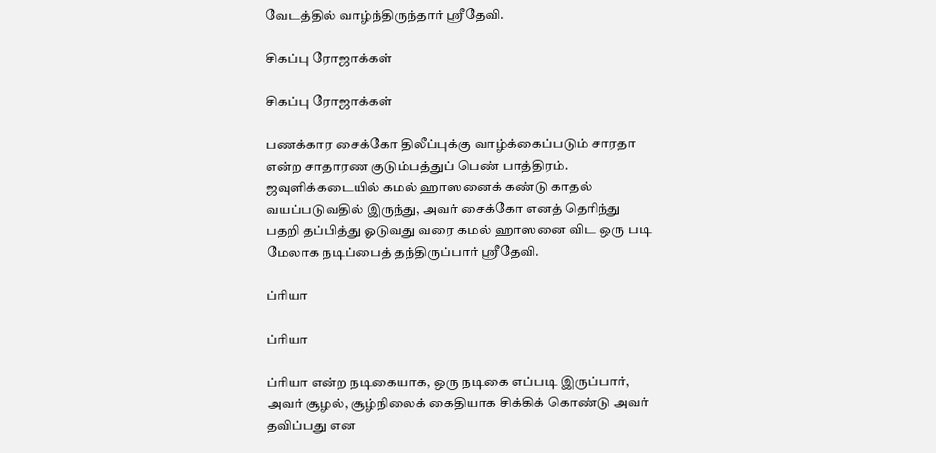வேடத்தில் வாழ்ந்திருந்தார் ஸ்ரீதேவி.

சிகப்பு ரோஜாக்கள்

சிகப்பு ரோஜாக்கள்

பணக்கார சைக்கோ திலீப்புக்கு வாழ்க்கைப்படும் சாரதா என்ற சாதாரண குடும்பத்துப் பெண் பாத்திரம். ஜவுளிக்கடையில் கமல் ஹாஸனைக் கண்டு காதல் வயப்படுவதில் இருந்து, அவர் சைக்கோ எனத் தெரிந்து பதறி தப்பித்து ஓடுவது வரை கமல் ஹாஸனை விட ஒரு படி மேலாக நடிப்பைத் தந்திருப்பார் ஸ்ரீதேவி.

ப்ரியா

ப்ரியா

ப்ரியா என்ற நடிகையாக, ஒரு நடிகை எப்படி இருப்பார், அவர் சூழல், சூழ்நிலைக் கைதியாக சிக்கிக் கொண்டு அவர் தவிப்பது என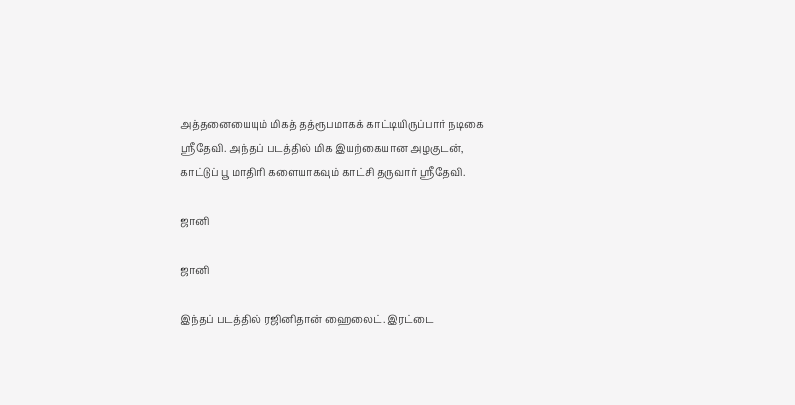அத்தனையையும் மிகத் தத்ரூபமாகக் காட்டியிருப்பார் நடிகை ஸ்ரீதேவி. அந்தப் படத்தில் மிக இயற்கையான அழகுடன், காட்டுப் பூ மாதிரி களையாகவும் காட்சி தருவார் ஸ்ரீதேவி.

ஜானி

ஜானி

இந்தப் படத்தில் ரஜினிதான் ஹைலைட். இரட்டை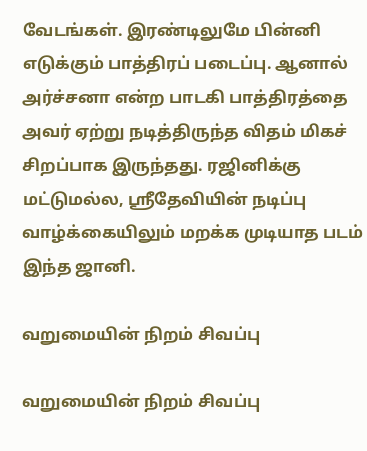வேடங்கள். இரண்டிலுமே பின்னி எடுக்கும் பாத்திரப் படைப்பு. ஆனால் அர்ச்சனா என்ற பாடகி பாத்திரத்தை அவர் ஏற்று நடித்திருந்த விதம் மிகச் சிறப்பாக இருந்தது. ரஜினிக்கு மட்டுமல்ல, ஸ்ரீதேவியின் நடிப்பு வாழ்க்கையிலும் மறக்க முடியாத படம் இந்த ஜானி.

வறுமையின் நிறம் சிவப்பு

வறுமையின் நிறம் சிவப்பு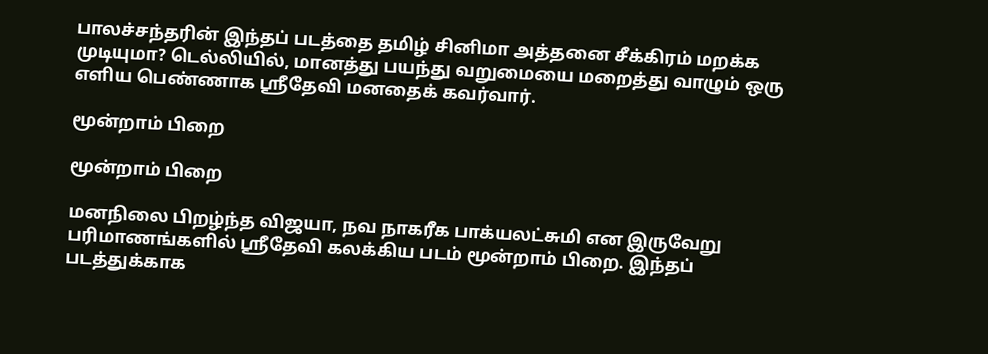பாலச்சந்தரின் இந்தப் படத்தை தமிழ் சினிமா அத்தனை சீக்கிரம் மறக்க முடியுமா? டெல்லியில், மானத்து பயந்து வறுமையை மறைத்து வாழும் ஒரு எளிய பெண்ணாக ஸ்ரீதேவி மனதைக் கவர்வார்.

மூன்றாம் பிறை

மூன்றாம் பிறை

மனநிலை பிறழ்ந்த விஜயா, நவ நாகரீக பாக்யலட்சுமி என இருவேறு பரிமாணங்களில் ஸ்ரீதேவி கலக்கிய படம் மூன்றாம் பிறை. இந்தப் படத்துக்காக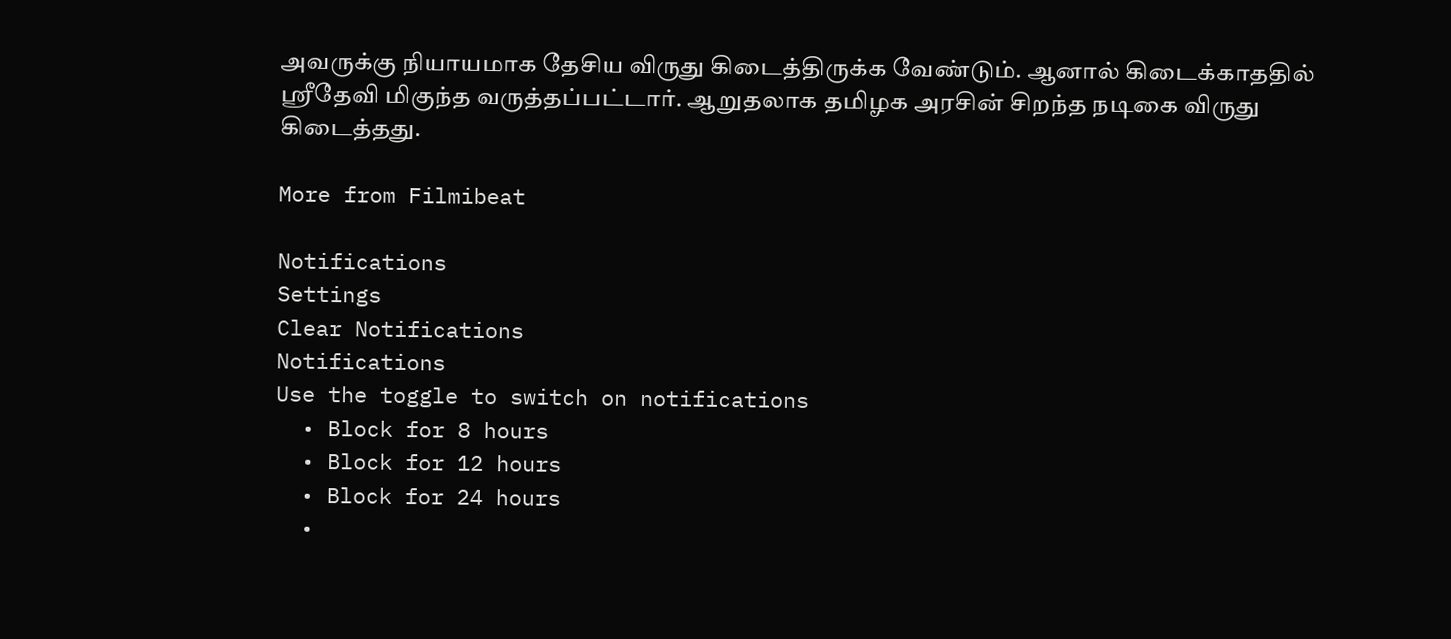அவருக்கு நியாயமாக தேசிய விருது கிடைத்திருக்க வேண்டும். ஆனால் கிடைக்காததில் ஸ்ரீதேவி மிகுந்த வருத்தப்பட்டார். ஆறுதலாக தமிழக அரசின் சிறந்த நடிகை விருது கிடைத்தது.

More from Filmibeat

Notifications
Settings
Clear Notifications
Notifications
Use the toggle to switch on notifications
  • Block for 8 hours
  • Block for 12 hours
  • Block for 24 hours
  •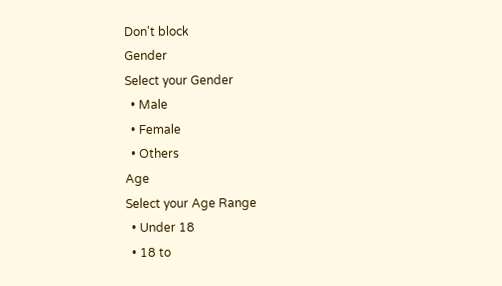Don't block
Gender
Select your Gender
  • Male
  • Female
  • Others
Age
Select your Age Range
  • Under 18
  • 18 to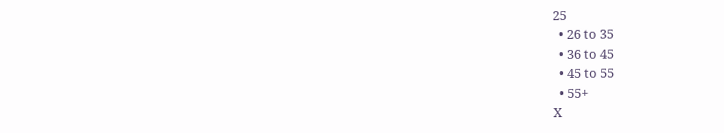25
  • 26 to 35
  • 36 to 45
  • 45 to 55
  • 55+
X